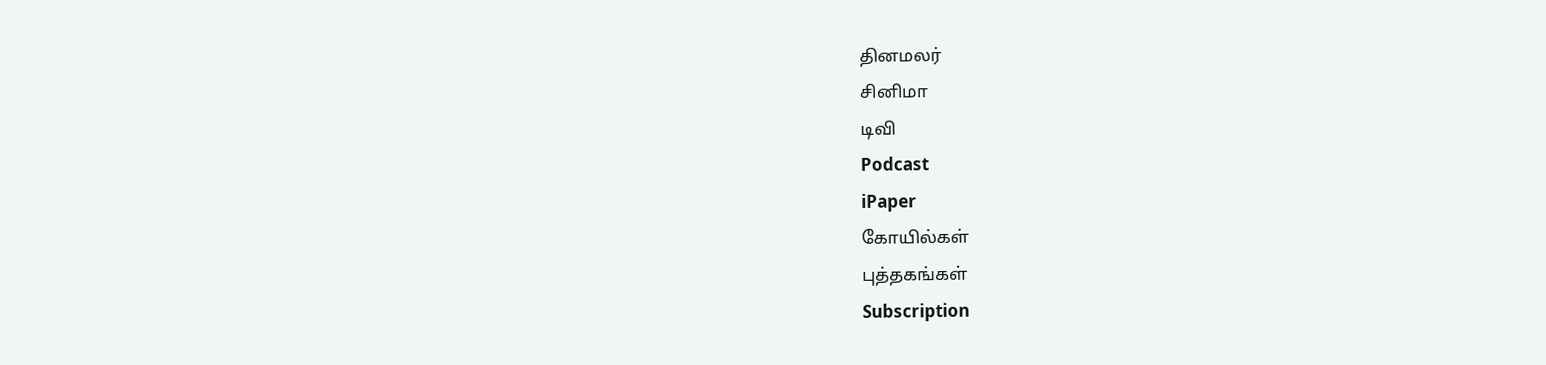தினமலர்
சினிமா
டிவி
Podcast
iPaper
கோயில்கள்
புத்தகங்கள்
Subscription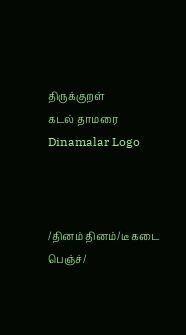திருக்குறள்
கடல் தாமரை
Dinamalar Logo



/தினம் தினம்/டீ கடை பெஞ்ச்/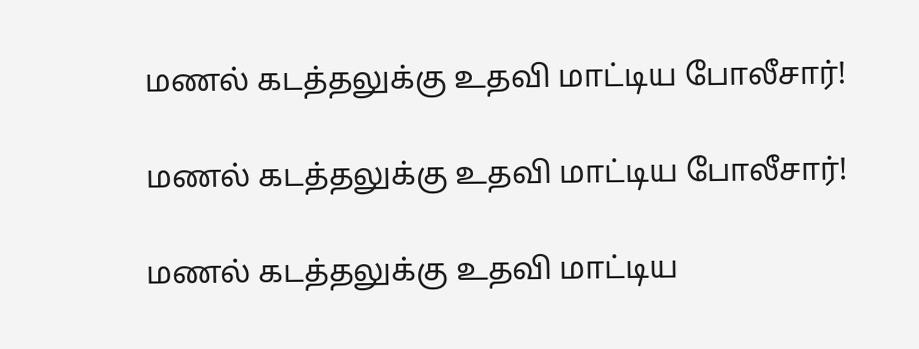மணல் கடத்தலுக்கு உதவி மாட்டிய போலீசார்!

மணல் கடத்தலுக்கு உதவி மாட்டிய போலீசார்!

மணல் கடத்தலுக்கு உதவி மாட்டிய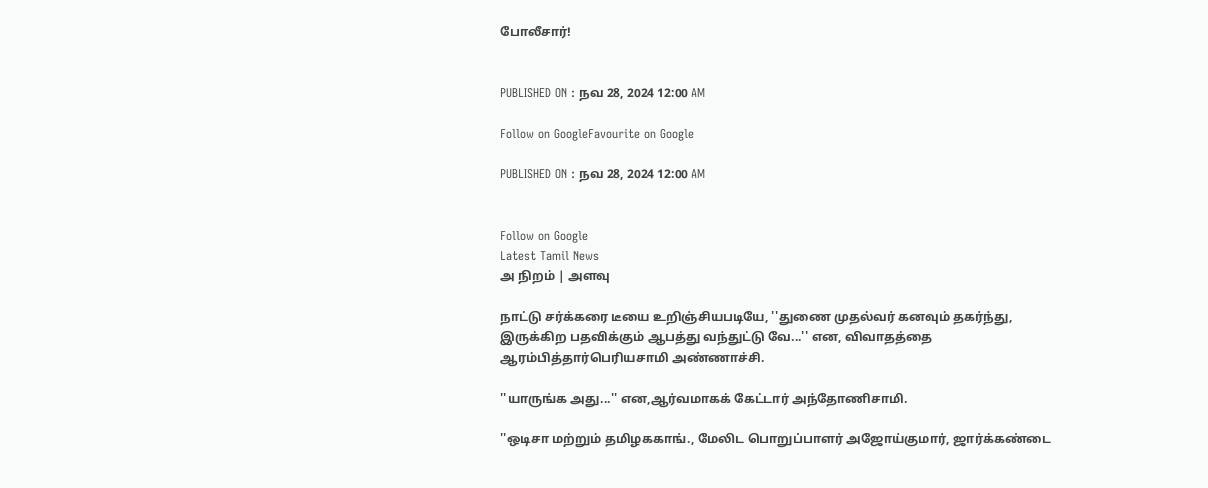போலீசார்!


PUBLISHED ON : நவ 28, 2024 12:00 AM

Follow on GoogleFavourite on Google

PUBLISHED ON : நவ 28, 2024 12:00 AM


Follow on Google
Latest Tamil News
அ நிறம் | அளவு

நாட்டு சர்க்கரை டீயை உறிஞ்சியபடியே, ''துணை முதல்வர் கனவும் தகர்ந்து, இருக்கிற பதவிக்கும் ஆபத்து வந்துட்டு வே...'' என, விவாதத்தை ஆரம்பித்தார்பெரியசாமி அண்ணாச்சி.

''யாருங்க அது...'' என,ஆர்வமாகக் கேட்டார் அந்தோணிசாமி.

''ஒடிசா மற்றும் தமிழககாங்., மேலிட பொறுப்பாளர் அஜோய்குமார், ஜார்க்கண்டை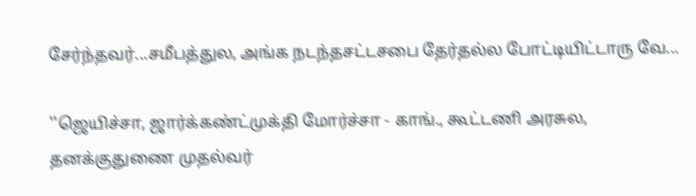சேர்ந்தவர்...சமீபத்துல, அங்க நடந்தசட்டசபை தேர்தல்ல போட்டியிட்டாரு வே...

''ஜெயிச்சா, ஜார்க்கண்ட்முக்தி மோர்ச்சா - காங்., கூட்டணி அரசுல, தனக்குதுணை முதல்வர்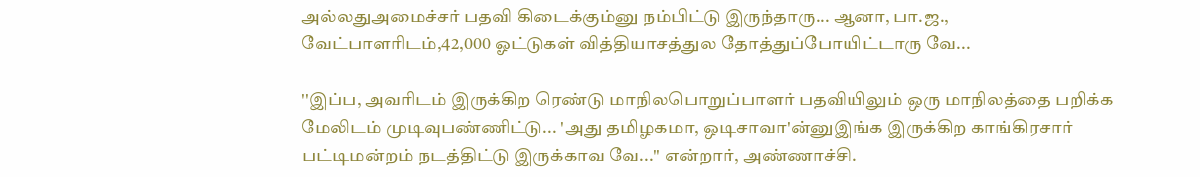அல்லதுஅமைச்சர் பதவி கிடைக்கும்னு நம்பிட்டு இருந்தாரு... ஆனா, பா.ஜ., வேட்பாளரிடம்,42,000 ஓட்டுகள் வித்தியாசத்துல தோத்துப்போயிட்டாரு வே...

''இப்ப, அவரிடம் இருக்கிற ரெண்டு மாநிலபொறுப்பாளர் பதவியிலும் ஒரு மாநிலத்தை பறிக்க மேலிடம் முடிவுபண்ணிட்டு... 'அது தமிழகமா, ஒடிசாவா'ன்னுஇங்க இருக்கிற காங்கிரசார் பட்டிமன்றம் நடத்திட்டு இருக்காவ வே...'' என்றார், அண்ணாச்சி.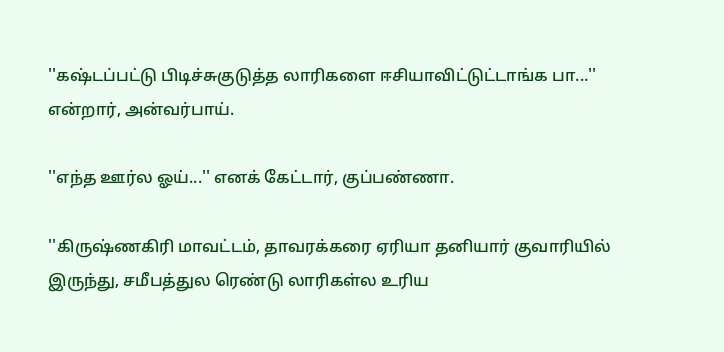''கஷ்டப்பட்டு பிடிச்சுகுடுத்த லாரிகளை ஈசியாவிட்டுட்டாங்க பா...'' என்றார், அன்வர்பாய்.

''எந்த ஊர்ல ஓய்...'' எனக் கேட்டார், குப்பண்ணா.

''கிருஷ்ணகிரி மாவட்டம், தாவரக்கரை ஏரியா தனியார் குவாரியில் இருந்து, சமீபத்துல ரெண்டு லாரிகள்ல உரிய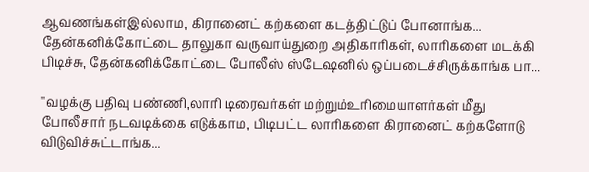ஆவணங்கள்இல்லாம, கிரானைட் கற்களை கடத்திட்டுப் போனாங்க... தேன்கனிக்கோட்டை தாலுகா வருவாய்துறை அதிகாரிகள், லாரிகளை மடக்கி பிடிச்சு, தேன்கனிக்கோட்டை போலீஸ் ஸ்டேஷனில் ஒப்படைச்சிருக்காங்க பா...

''வழக்கு பதிவு பண்ணி,லாரி டிரைவர்கள் மற்றும்உரிமையாளர்கள் மீது போலீசார் நடவடிக்கை எடுக்காம, பிடிபட்ட லாரிகளை கிரானைட் கற்களோடு விடுவிச்சுட்டாங்க...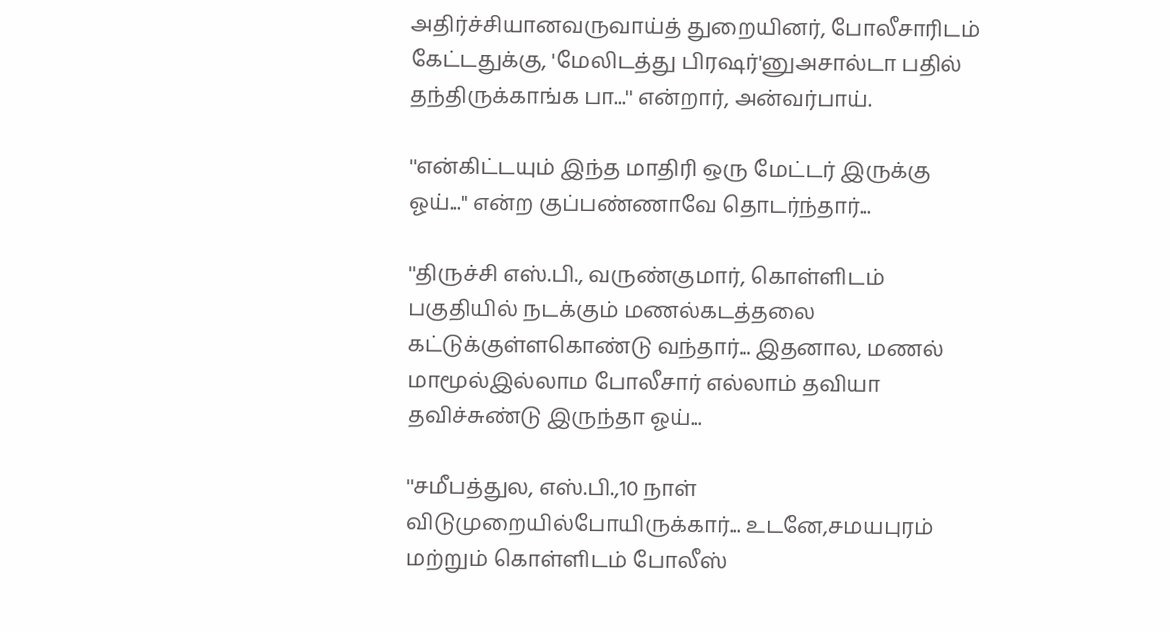அதிர்ச்சியானவருவாய்த் துறையினர், போலீசாரிடம் கேட்டதுக்கு, 'மேலிடத்து பிரஷர்'னுஅசால்டா பதில் தந்திருக்காங்க பா...'' என்றார், அன்வர்பாய்.

''என்கிட்டயும் இந்த மாதிரி ஒரு மேட்டர் இருக்கு ஓய்...'' என்ற குப்பண்ணாவே தொடர்ந்தார்...

''திருச்சி எஸ்.பி., வருண்குமார், கொள்ளிடம் பகுதியில் நடக்கும் மணல்கடத்தலை கட்டுக்குள்ளகொண்டு வந்தார்... இதனால, மணல் மாமூல்இல்லாம போலீசார் எல்லாம் தவியா தவிச்சுண்டு இருந்தா ஓய்...

''சமீபத்துல, எஸ்.பி.,10 நாள் விடுமுறையில்போயிருக்கார்... உடனே,சமயபுரம் மற்றும் கொள்ளிடம் போலீஸ்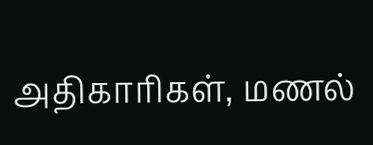அதிகாரிகள், மணல்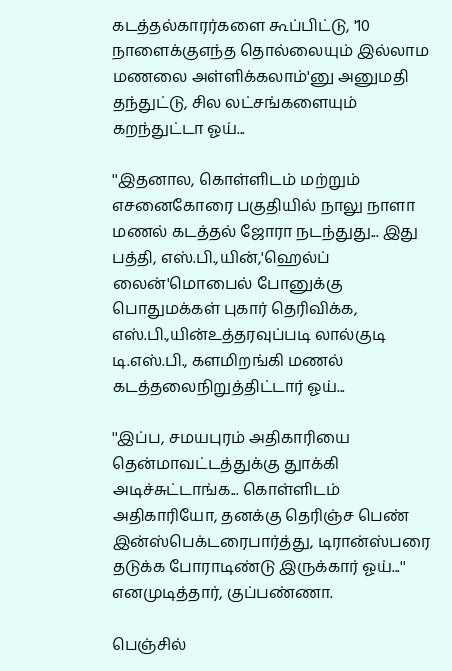கடத்தல்காரர்களை கூப்பிட்டு, '10 நாளைக்குஎந்த தொல்லையும் இல்லாம மணலை அள்ளிக்கலாம்'னு அனுமதி தந்துட்டு, சில லட்சங்களையும் கறந்துட்டா ஓய்...

''இதனால, கொள்ளிடம் மற்றும் எசனைகோரை பகுதியில் நாலு நாளா மணல் கடத்தல் ஜோரா நடந்துது... இது பத்தி, எஸ்.பி.,யின்,'ஹெல்ப் லைன்'மொபைல் போனுக்கு பொதுமக்கள் புகார் தெரிவிக்க, எஸ்.பி.,யின்உத்தரவுப்படி லால்குடி டி.எஸ்.பி., களமிறங்கி மணல் கடத்தலைநிறுத்திட்டார் ஓய்...

''இப்ப, சமயபுரம் அதிகாரியை தென்மாவட்டத்துக்கு துாக்கி அடிச்சுட்டாங்க... கொள்ளிடம் அதிகாரியோ, தனக்கு தெரிஞ்ச பெண் இன்ஸ்பெக்டரைபார்த்து, டிரான்ஸ்பரை தடுக்க போராடிண்டு இருக்கார் ஓய்...'' எனமுடித்தார், குப்பண்ணா.

பெஞ்சில்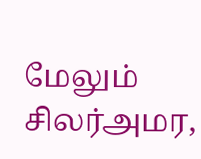மேலும் சிலர்அமர,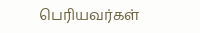பெரியவர்கள்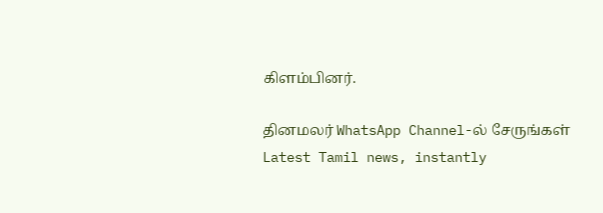கிளம்பினர்.

தினமலர் WhatsApp Channel-ல் சேருங்கள்
Latest Tamil news, instantly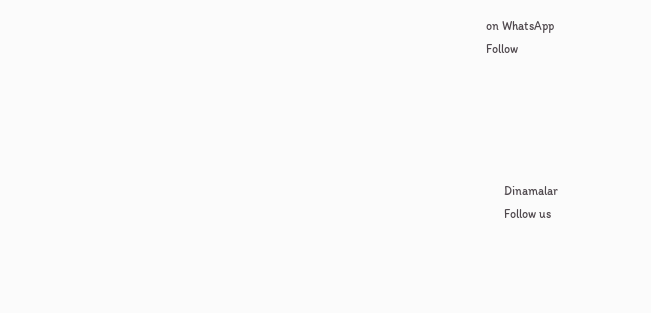on WhatsApp
Follow





      Dinamalar
      Follow us